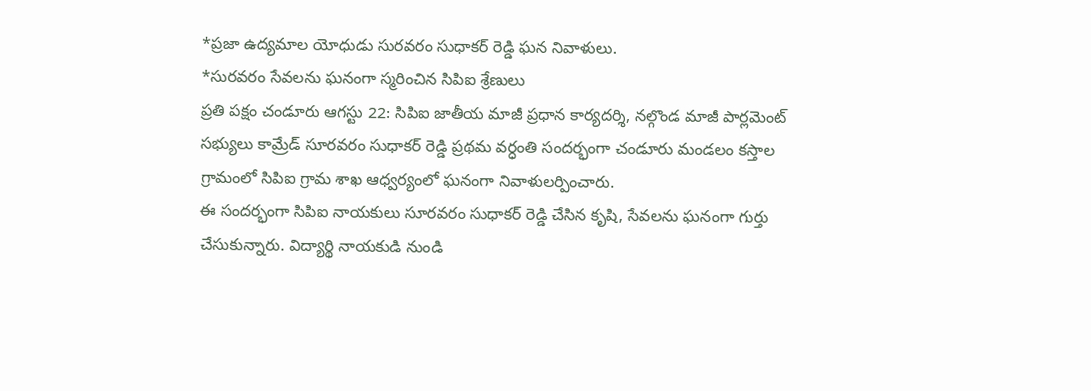*ప్రజా ఉద్యమాల యోధుడు సురవరం సుధాకర్ రెడ్డి ఘన నివాళులు.
*సురవరం సేవలను ఘనంగా స్మరించిన సిపిఐ శ్రేణులు
ప్రతి పక్షం చండూరు ఆగస్టు 22: సిపిఐ జాతీయ మాజీ ప్రధాన కార్యదర్శి, నల్గొండ మాజీ పార్లమెంట్ సభ్యులు కామ్రేడ్ సూరవరం సుధాకర్ రెడ్డి ప్రథమ వర్ధంతి సందర్భంగా చండూరు మండలం కస్తాల గ్రామంలో సిపిఐ గ్రామ శాఖ ఆధ్వర్యంలో ఘనంగా నివాళులర్పించారు.
ఈ సందర్భంగా సిపిఐ నాయకులు సూరవరం సుధాకర్ రెడ్డి చేసిన కృషి, సేవలను ఘనంగా గుర్తు చేసుకున్నారు. విద్యార్థి నాయకుడి నుండి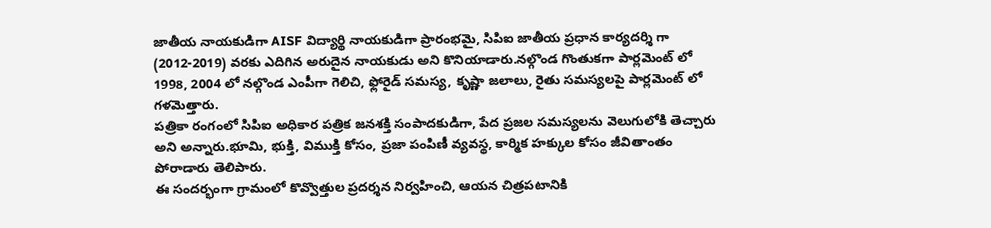జాతీయ నాయకుడిగా AISF విద్యార్థి నాయకుడిగా ప్రారంభమై, సిపిఐ జాతీయ ప్రధాన కార్యదర్శి గా (2012-2019) వరకు ఎదిగిన అరుదైన నాయకుడు అని కొనియాడారు.నల్గొండ గొంతుకగా పార్లమెంట్ లో 1998, 2004 లో నల్గొండ ఎంపీగా గెలిచి, ఫ్లోరైడ్ సమస్య, కృష్ణా జలాలు, రైతు సమస్యలపై పార్లమెంట్ లో గళమెత్తారు.
పత్రికా రంగంలో సిపిఐ అధికార పత్రిక జనశక్తి సంపాదకుడిగా, పేద ప్రజల సమస్యలను వెలుగులోకి తెచ్చారు అని అన్నారు.భూమి, భుక్తి, విముక్తి కోసం, ప్రజా పంపిణీ వ్యవస్థ, కార్మిక హక్కుల కోసం జీవితాంతం పోరాడారు తెలిపారు.
ఈ సందర్భంగా గ్రామంలో కొవ్వొత్తుల ప్రదర్శన నిర్వహించి, ఆయన చిత్రపటానికి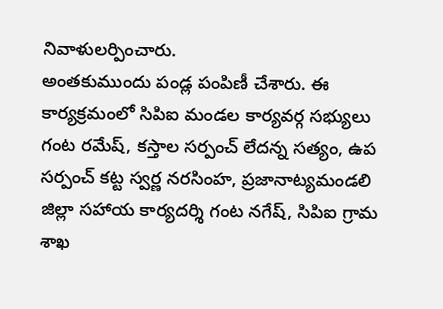నివాళులర్పించారు.
అంతకుముందు పండ్ల పంపిణీ చేశారు. ఈ కార్యక్రమంలో సిపిఐ మండల కార్యవర్గ సభ్యులు గంట రమేష్, కస్తాల సర్పంచ్ లేదన్న సత్యం, ఉప సర్పంచ్ కట్ట స్వర్ణ నరసింహ, ప్రజానాట్యమండలి జిల్లా సహాయ కార్యదర్శి గంట నగేష్, సిపిఐ గ్రామ శాఖ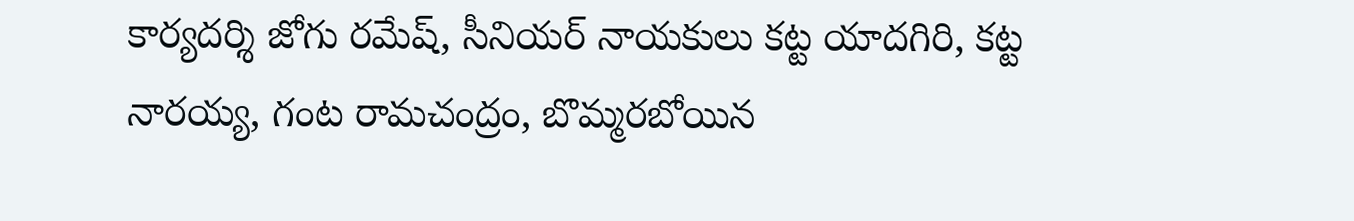కార్యదర్శి జోగు రమేష్, సీనియర్ నాయకులు కట్ట యాదగిరి, కట్ట నారయ్య, గంట రామచంద్రం, బొమ్మరబోయిన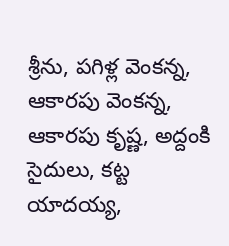శ్రీను, పగిళ్ల వెంకన్న, ఆకారపు వెంకన్న, ఆకారపు కృష్ణ, అద్దంకి సైదులు, కట్ట యాదయ్య,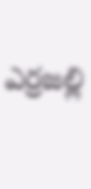ఎర్రజల్లి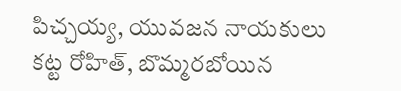పిచ్చయ్య, యువజన నాయకులు కట్ట రోహిత్, బొమ్మరబోయిన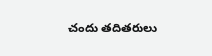చందు తదితరులు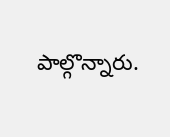పాల్గొన్నారు.